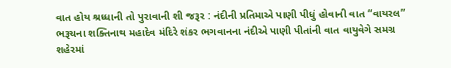વાત હોય શ્રધ્ધાની તો પુરાવાની શી જરૂર : નંદીની પ્રતિમાએ પાણી પીધું હોવાની વાત “વાયરલ”
ભરૂચના શક્તિનાથ મહાદેવ મંદિરે શંકર ભગવાનના નંદીએ પાણી પીતાંની વાત વાયુવેગે સમગ્ર શહેરમાં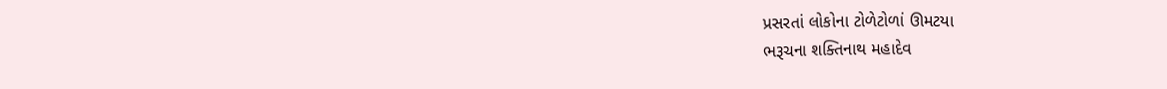પ્રસરતાં લોકોના ટોળેટોળાં ઊમટયા
ભરૂચના શક્તિનાથ મહાદેવ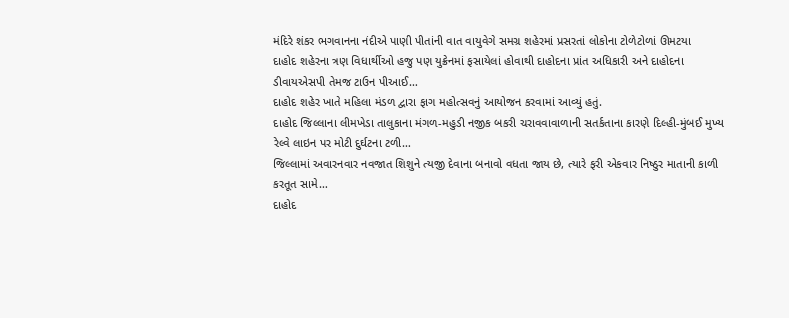મંદિરે શંકર ભગવાનના નંદીએ પાણી પીતાંની વાત વાયુવેગે સમગ્ર શહેરમાં પ્રસરતાં લોકોના ટોળેટોળાં ઊમટયા
દાહોદ શહેરના ત્રણ વિધાર્થીઓ હજુ પણ યુક્રેનમાં ફસાયેલાં હોવાથી દાહોદના પ્રાંત અધિકારી અને દાહોદના ડીવાયએસપી તેમજ ટાઉન પીઆઈ…
દાહોદ શહેર ખાતે મહિલા મંડળ દ્વારા ફાગ મહોત્સવનું આયોજન કરવામાં આવ્યું હતું.
દાહોદ જિલ્લાના લીમખેડા તાલુકાના મંગળ-મહુડી નજીક બકરી ચરાવવાવાળાની સતર્કતાના કારણે દિલ્હી-મુંબઈ મુખ્ય રેલ્વે લાઇન પર મોટી દુર્ઘટના ટળી…
જિલ્લામાં અવારનવાર નવજાત શિશુને ત્યજી દેવાના બનાવો વધતા જાય છે, ત્યારે ફરી એકવાર નિષ્ઠુર માતાની કાળી કરતૂત સામે…
દાહોદ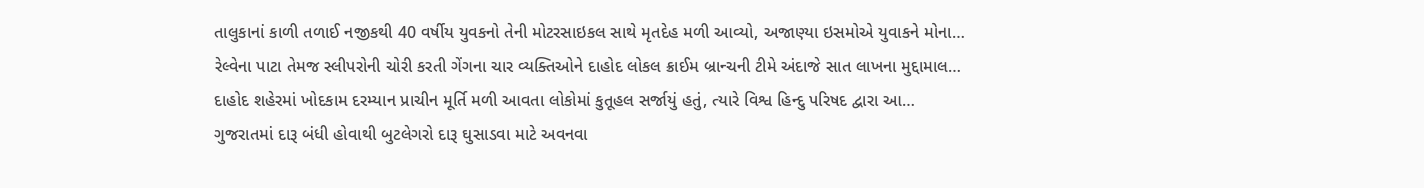તાલુકાનાં કાળી તળાઈ નજીકથી 40 વર્ષીય યુવકનો તેની મોટરસાઇકલ સાથે મૃતદેહ મળી આવ્યો, અજાણ્યા ઇસમોએ યુવાકને મોના…
રેલ્વેના પાટા તેમજ સ્લીપરોની ચોરી કરતી ગેંગના ચાર વ્યક્તિઓને દાહોદ લોકલ ક્રાઈમ બ્રાન્ચની ટીમે અંદાજે સાત લાખના મુદ્દામાલ…
દાહોદ શહેરમાં ખોદકામ દરમ્યાન પ્રાચીન મૂર્તિ મળી આવતા લોકોમાં કુતૂહલ સર્જાયું હતું, ત્યારે વિશ્વ હિન્દુ પરિષદ દ્વારા આ…
ગુજરાતમાં દારૂ બંધી હોવાથી બુટલેગરો દારૂ ઘુસાડવા માટે અવનવા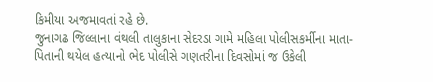કિમીયા અજમાવતાં રહે છે.
જુનાગઢ જિલ્લાના વંથલી તાલુકાના સેદરડા ગામે મહિલા પોલીસકર્મીના માતા-પિતાની થયેલ હત્યાનો ભેદ પોલીસે ગણતરીના દિવસોમાં જ ઉકેલી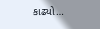કાઢ્યો…